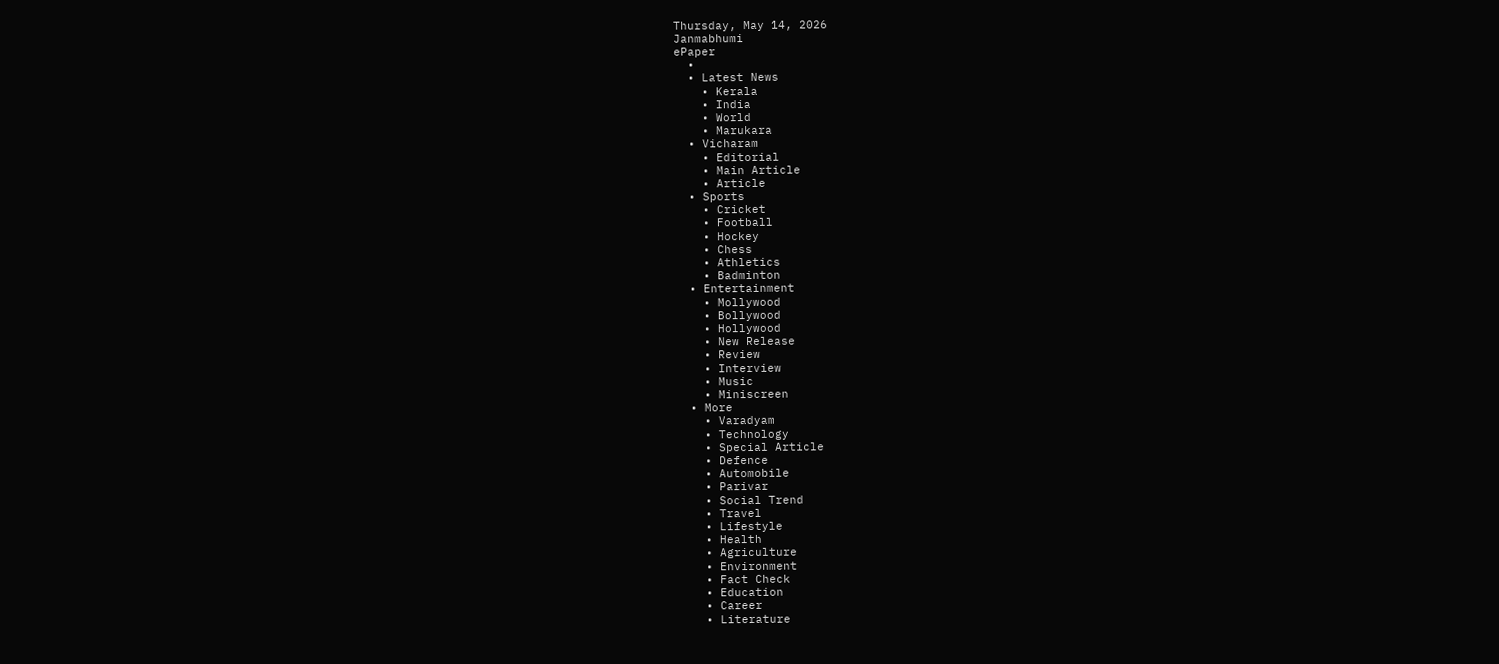Thursday, May 14, 2026
Janmabhumi
ePaper
  •
  • Latest News
    • Kerala
    • India
    • World
    • Marukara
  • Vicharam
    • Editorial
    • Main Article
    • Article
  • Sports
    • Cricket
    • Football
    • Hockey
    • Chess
    • Athletics
    • Badminton
  • Entertainment
    • Mollywood
    • Bollywood
    • Hollywood
    • New Release
    • Review
    • Interview
    • Music
    • Miniscreen
  • More
    • Varadyam
    • Technology
    • Special Article
    • Defence
    • Automobile
    • Parivar
    • Social Trend
    • Travel
    • Lifestyle
    • Health
    • Agriculture
    • Environment
    • Fact Check
    • Education
    • Career
    • Literature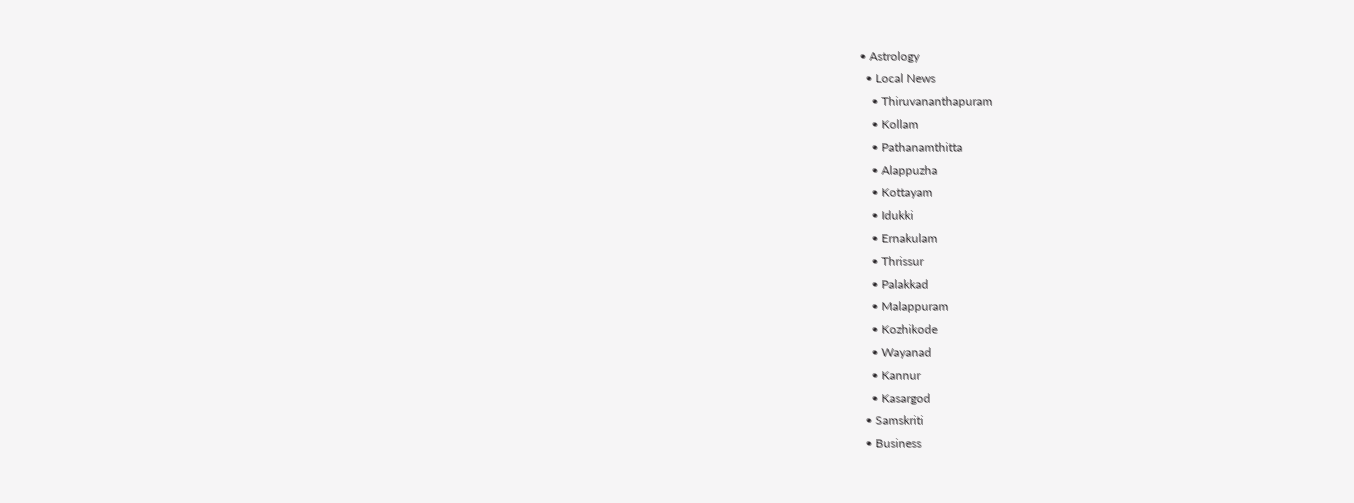• Astrology
  • Local News
    • Thiruvananthapuram
    • Kollam
    • Pathanamthitta
    • Alappuzha
    • Kottayam
    • Idukki
    • Ernakulam
    • Thrissur
    • Palakkad
    • Malappuram
    • Kozhikode
    • Wayanad
    • Kannur
    • Kasargod
  • Samskriti
  • Business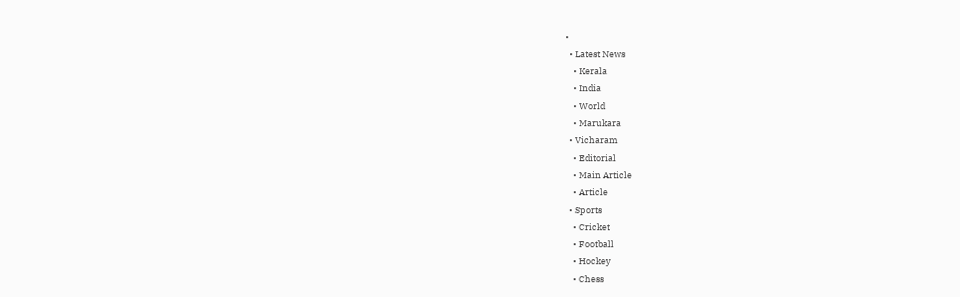•
  • Latest News
    • Kerala
    • India
    • World
    • Marukara
  • Vicharam
    • Editorial
    • Main Article
    • Article
  • Sports
    • Cricket
    • Football
    • Hockey
    • Chess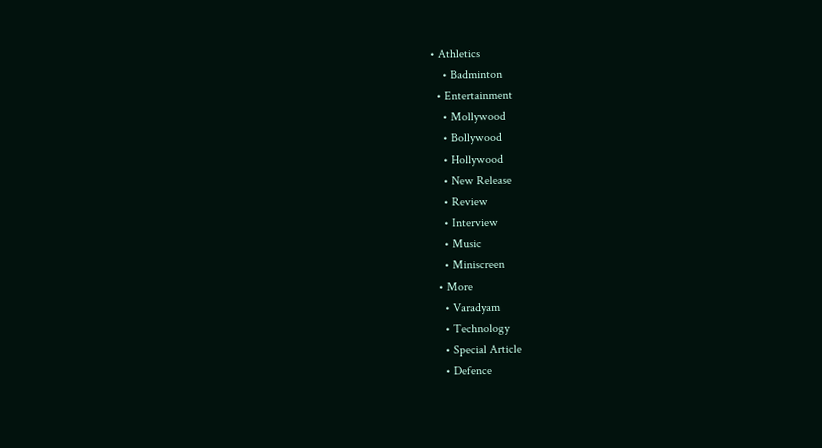• Athletics
    • Badminton
  • Entertainment
    • Mollywood
    • Bollywood
    • Hollywood
    • New Release
    • Review
    • Interview
    • Music
    • Miniscreen
  • More
    • Varadyam
    • Technology
    • Special Article
    • Defence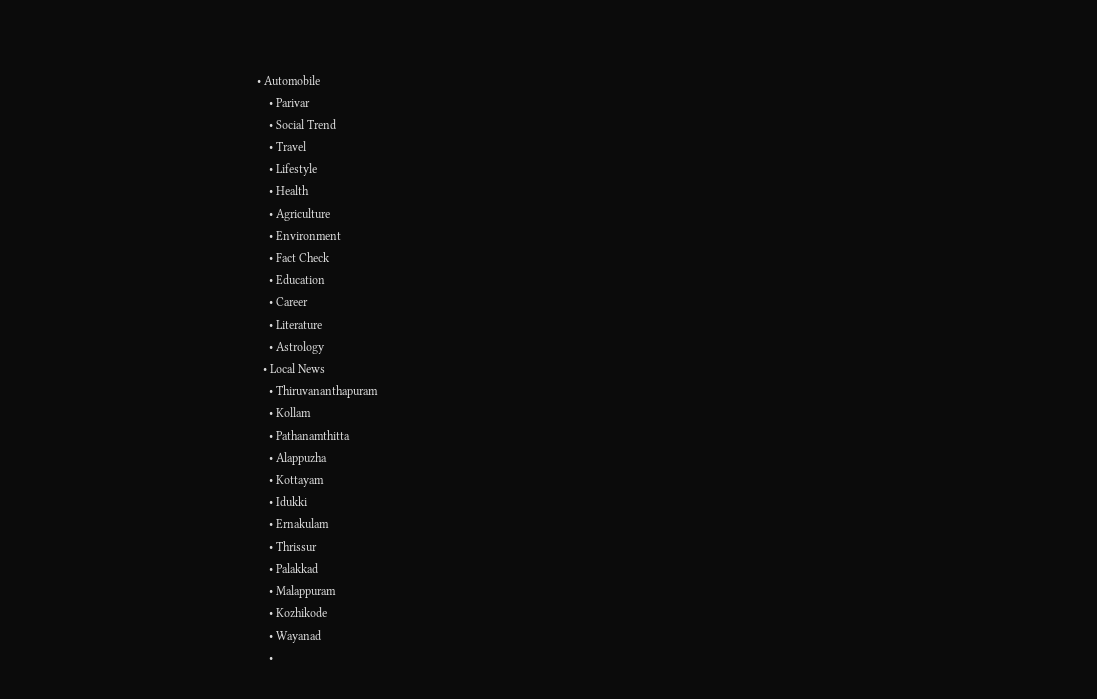• Automobile
    • Parivar
    • Social Trend
    • Travel
    • Lifestyle
    • Health
    • Agriculture
    • Environment
    • Fact Check
    • Education
    • Career
    • Literature
    • Astrology
  • Local News
    • Thiruvananthapuram
    • Kollam
    • Pathanamthitta
    • Alappuzha
    • Kottayam
    • Idukki
    • Ernakulam
    • Thrissur
    • Palakkad
    • Malappuram
    • Kozhikode
    • Wayanad
    •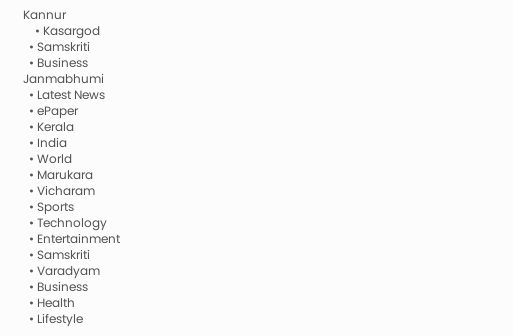Kannur
    • Kasargod
  • Samskriti
  • Business
Janmabhumi
  • Latest News
  • ePaper
  • Kerala
  • India
  • World
  • Marukara
  • Vicharam
  • Sports
  • Technology
  • Entertainment
  • Samskriti
  • Varadyam
  • Business
  • Health
  • Lifestyle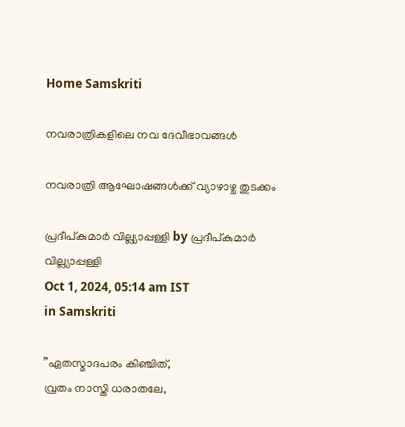Home Samskriti

നവരാത്രികളിലെ നവ ദേവീഭാവങ്ങള്‍

നവരാത്രി ആഘോഷങ്ങള്‍ക്ക് വ്യാഴാഴ്ച തുടക്കം

പ്രദീപ്കുമാര്‍ വില്ല്യാപ്പള്ളി by പ്രദീപ്കുമാര്‍ വില്ല്യാപ്പള്ളി
Oct 1, 2024, 05:14 am IST
in Samskriti

”ഏതസ്മാദപരം കിഞ്ചിത്,
വ്രതം നാസ്തി ധരാതലേ,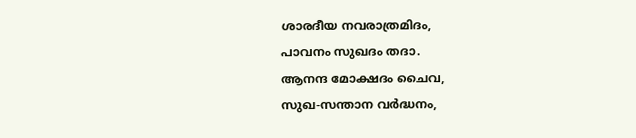ശാരദീയ നവരാത്രമിദം,
പാവനം സുഖദം തദാ.
ആനന്ദ മോക്ഷദം ചൈവ,
സുഖ-സന്താന വര്‍ദ്ധനം,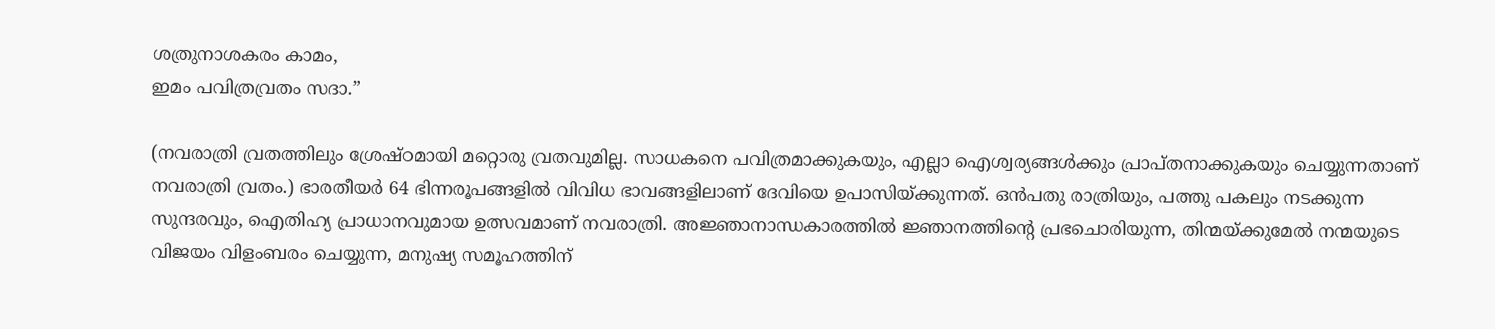ശത്രുനാശകരം കാമം,
ഇമം പവിത്രവ്രതം സദാ.”

(നവരാത്രി വ്രതത്തിലും ശ്രേഷ്ഠമായി മറ്റൊരു വ്രതവുമില്ല. സാധകനെ പവിത്രമാക്കുകയും, എല്ലാ ഐശ്വര്യങ്ങള്‍ക്കും പ്രാപ്തനാക്കുകയും ചെയ്യുന്നതാണ് നവരാത്രി വ്രതം.) ഭാരതീയര്‍ 64 ഭിന്നരൂപങ്ങളില്‍ വിവിധ ഭാവങ്ങളിലാണ് ദേവിയെ ഉപാസിയ്‌ക്കുന്നത്. ഒന്‍പതു രാത്രിയും, പത്തു പകലും നടക്കുന്ന സുന്ദരവും, ഐതിഹ്യ പ്രാധാനവുമായ ഉത്സവമാണ് നവരാത്രി. അജ്ഞാനാന്ധകാരത്തില്‍ ജ്ഞാനത്തിന്റെ പ്രഭചൊരിയുന്ന, തിന്മയ്‌ക്കുമേല്‍ നന്മയുടെ വിജയം വിളംബരം ചെയ്യുന്ന, മനുഷ്യ സമൂഹത്തിന്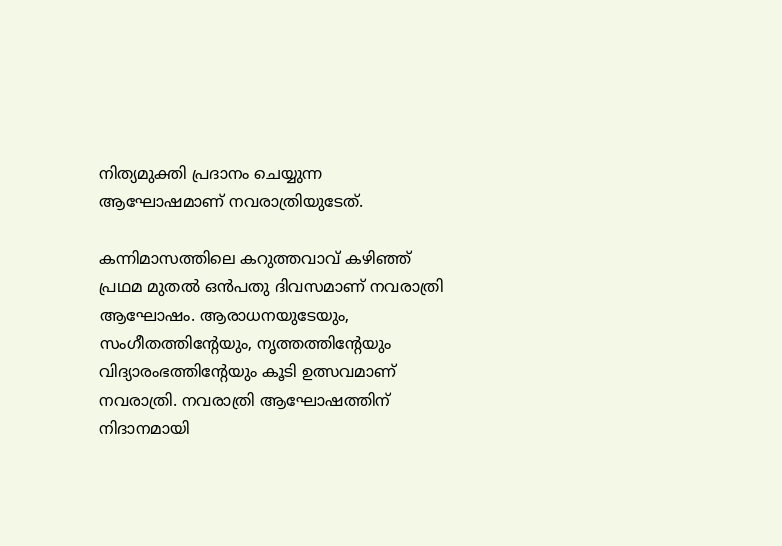നിത്യമുക്തി പ്രദാനം ചെയ്യുന്ന ആഘോഷമാണ് നവരാത്രിയുടേത്.

കന്നിമാസത്തിലെ കറുത്തവാവ് കഴിഞ്ഞ് പ്രഥമ മുതല്‍ ഒന്‍പതു ദിവസമാണ് നവരാത്രി ആഘോഷം. ആരാധനയുടേയും, സംഗീതത്തിന്റേയും, നൃത്തത്തിന്റേയും വിദ്യാരംഭത്തിന്റേയും കൂടി ഉത്സവമാണ് നവരാത്രി. നവരാത്രി ആഘോഷത്തിന് നിദാനമായി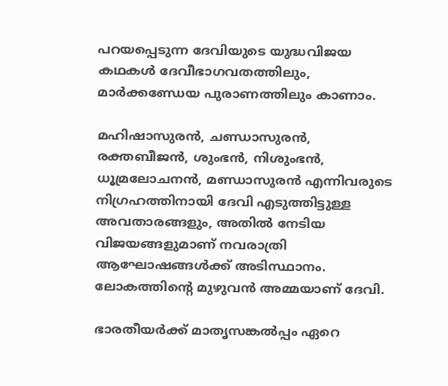പറയപ്പെടുന്ന ദേവിയുടെ യുദ്ധവിജയ കഥകള്‍ ദേവീഭാഗവതത്തിലും, മാര്‍ക്കണ്ഡേയ പുരാണത്തിലും കാണാം.

മഹിഷാസുരന്‍, ചണ്ഡാസുരന്‍, രക്തബീജന്‍, ശുംഭന്‍, നിശുംഭന്‍, ധൂമ്രലോചനന്‍, മണ്ഡാസുരന്‍ എന്നിവരുടെ നിഗ്രഹത്തിനായി ദേവി എടുത്തിട്ടുള്ള അവതാരങ്ങളും, അതില്‍ നേടിയ വിജയങ്ങളുമാണ് നവരാത്രി ആഘോഷങ്ങള്‍ക്ക് അടിസ്ഥാനം. ലോകത്തിന്റെ മുഴുവന്‍ അമ്മയാണ് ദേവി.

ഭാരതീയര്‍ക്ക് മാതൃസങ്കല്‍പ്പം ഏറെ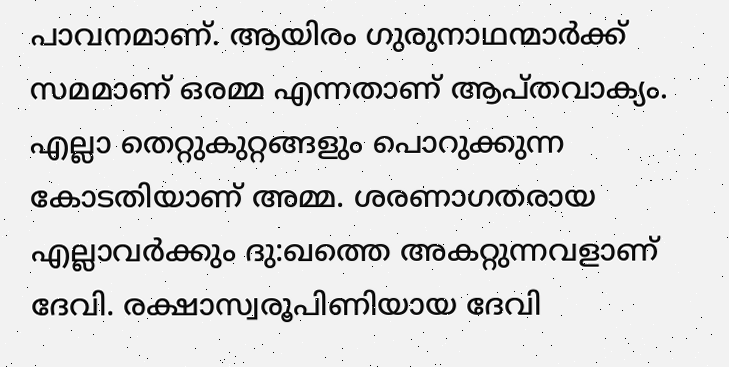പാവനമാണ്. ആയിരം ഗുരുനാഥന്മാര്‍ക്ക് സമമാണ് ഒരമ്മ എന്നതാണ് ആപ്തവാക്യം. എല്ലാ തെറ്റുകുറ്റങ്ങളും പൊറുക്കുന്ന കോടതിയാണ് അമ്മ. ശരണാഗതരായ എല്ലാവര്‍ക്കും ദു:ഖത്തെ അകറ്റുന്നവളാണ് ദേവി. രക്ഷാസ്വരൂപിണിയായ ദേവി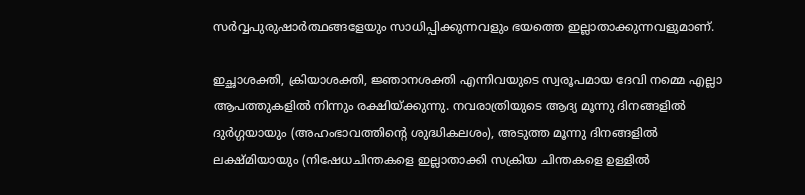സര്‍വ്വപുരുഷാര്‍ത്ഥങ്ങളേയും സാധിപ്പിക്കുന്നവളും ഭയത്തെ ഇല്ലാതാക്കുന്നവളുമാണ്.

ഇച്ഛാശക്തി, ക്രിയാശക്തി, ജ്ഞാനശക്തി എന്നിവയുടെ സ്വരൂപമായ ദേവി നമ്മെ എല്ലാ ആപത്തുകളില്‍ നിന്നും രക്ഷിയ്‌ക്കുന്നു. നവരാത്രിയുടെ ആദ്യ മൂന്നു ദിനങ്ങളില്‍ ദുര്‍ഗ്ഗയായും (അഹംഭാവത്തിന്റെ ശുദ്ധികലശം), അടുത്ത മൂന്നു ദിനങ്ങളില്‍ ലക്ഷ്മിയായും (നിഷേധചിന്തകളെ ഇല്ലാതാക്കി സക്രിയ ചിന്തകളെ ഉള്ളില്‍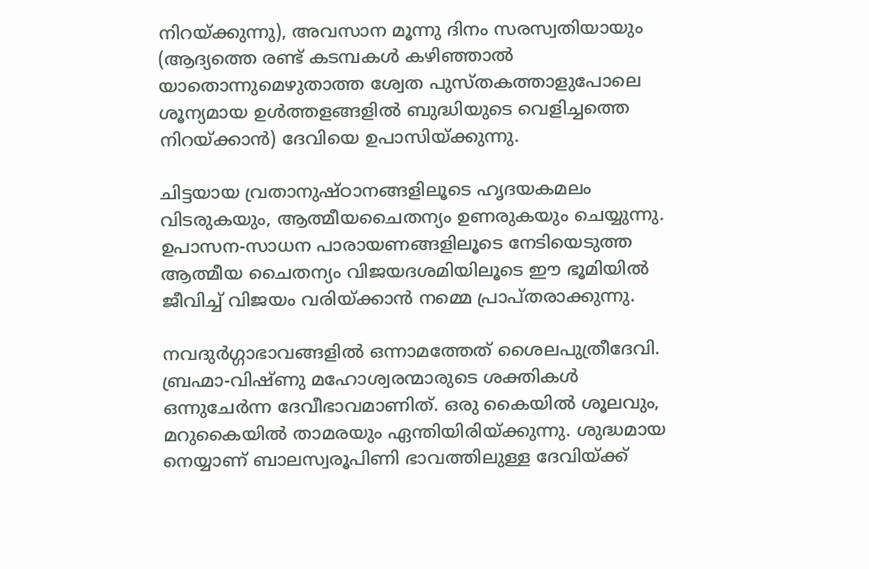നിറയ്‌ക്കുന്നു), അവസാന മൂന്നു ദിനം സരസ്വതിയായും (ആദ്യത്തെ രണ്ട് കടമ്പകള്‍ കഴിഞ്ഞാല്‍ യാതൊന്നുമെഴുതാത്ത ശ്വേത പുസ്തകത്താളുപോലെ ശൂന്യമായ ഉള്‍ത്തളങ്ങളില്‍ ബുദ്ധിയുടെ വെളിച്ചത്തെ നിറയ്‌ക്കാന്‍) ദേവിയെ ഉപാസിയ്‌ക്കുന്നു.

ചിട്ടയായ വ്രതാനുഷ്ഠാനങ്ങളിലൂടെ ഹൃദയകമലം വിടരുകയും, ആത്മീയചൈതന്യം ഉണരുകയും ചെയ്യുന്നു. ഉപാസന-സാധന പാരായണങ്ങളിലൂടെ നേടിയെടുത്ത ആത്മീയ ചൈതന്യം വിജയദശമിയിലൂടെ ഈ ഭൂമിയില്‍ ജീവിച്ച് വിജയം വരിയ്‌ക്കാന്‍ നമ്മെ പ്രാപ്തരാക്കുന്നു.

നവദുര്‍ഗ്ഗാഭാവങ്ങളില്‍ ഒന്നാമത്തേത് ശൈലപുത്രീദേവി. ബ്രഹ്മാ-വിഷ്ണു മഹോശ്വരന്മാരുടെ ശക്തികള്‍ ഒന്നുചേര്‍ന്ന ദേവീഭാവമാണിത്. ഒരു കൈയില്‍ ശൂലവും, മറുകൈയില്‍ താമരയും ഏന്തിയിരിയ്‌ക്കുന്നു. ശുദ്ധമായ നെയ്യാണ് ബാലസ്വരൂപിണി ഭാവത്തിലുള്ള ദേവിയ്‌ക്ക്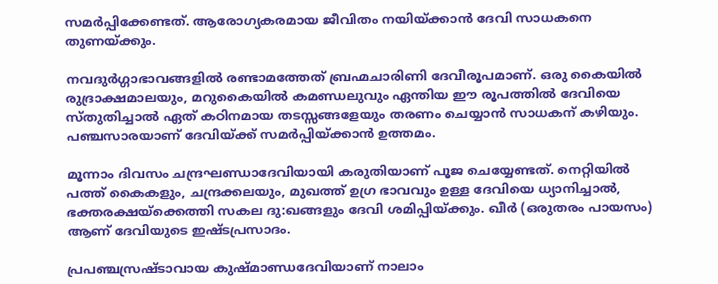സമര്‍പ്പിക്കേണ്ടത്. ആരോഗ്യകരമായ ജീവിതം നയിയ്‌ക്കാന്‍ ദേവി സാധകനെ തുണയ്‌ക്കും.

നവദുര്‍ഗ്ഗാഭാവങ്ങളില്‍ രണ്ടാമത്തേത് ബ്രഹ്മചാരിണി ദേവീരൂപമാണ്. ഒരു കൈയില്‍ രുദ്രാക്ഷമാലയും, മറുകൈയില്‍ കമണ്ഡലുവും ഏന്തിയ ഈ രൂപത്തില്‍ ദേവിയെ സ്തുതിച്ചാല്‍ ഏത് കഠിനമായ തടസ്സങ്ങളേയും തരണം ചെയ്യാന്‍ സാധകന് കഴിയും. പഞ്ചസാരയാണ് ദേവിയ്‌ക്ക് സമര്‍പ്പിയ്‌ക്കാന്‍ ഉത്തമം.

മൂന്നാം ദിവസം ചന്ദ്രഘണ്ഡാദേവിയായി കരുതിയാണ് പൂജ ചെയ്യേണ്ടത്. നെറ്റിയില്‍ പത്ത് കൈകളും, ചന്ദ്രക്കലയും, മുഖത്ത് ഉഗ്ര ഭാവവും ഉള്ള ദേവിയെ ധ്യാനിച്ചാല്‍, ഭക്തരക്ഷയ്‌ക്കെത്തി സകല ദു:ഖങ്ങളും ദേവി ശമിപ്പിയ്‌ക്കും. ഖീര്‍ (ഒരുതരം പായസം) ആണ് ദേവിയുടെ ഇഷ്ടപ്രസാദം.

പ്രപഞ്ചസ്രഷ്ടാവായ കുഷ്മാണ്ഡദേവിയാണ് നാലാം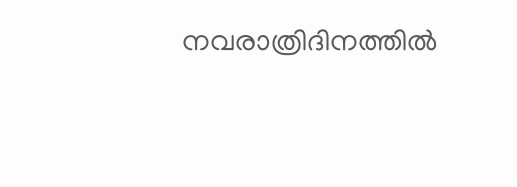നവരാത്രിദിനത്തില്‍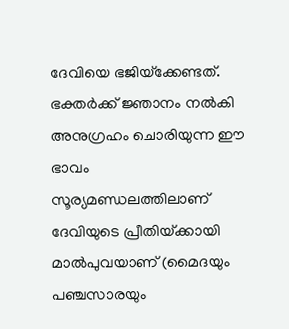ദേവിയെ ഭജിയ്‌ക്കേണ്ടത്. ഭക്തര്‍ക്ക് ജ്ഞാനം നല്‍കി അനുഗ്രഹം ചൊരിയുന്ന ഈ ഭാവം സൂര്യമണ്ഡലത്തിലാണ് ദേവിയുടെ പ്രീതിയ്‌ക്കായി മാല്‍പുവയാണ് (മൈദയും പഞ്ചസാരയും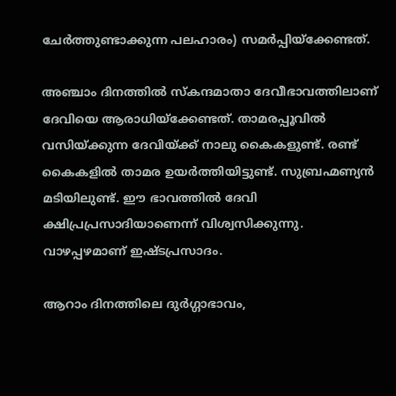ചേര്‍ത്തുണ്ടാക്കുന്ന പലഹാരം) സമര്‍പ്പിയ്‌ക്കേണ്ടത്.

അഞ്ചാം ദിനത്തില്‍ സ്‌കന്ദമാതാ ദേവീഭാവത്തിലാണ് ദേവിയെ ആരാധിയ്‌ക്കേണ്ടത്. താമരപ്പൂവില്‍ വസിയ്‌ക്കുന്ന ദേവിയ്‌ക്ക് നാലു കൈകളുണ്ട്. രണ്ട് കൈകളില്‍ താമര ഉയര്‍ത്തിയിട്ടുണ്ട്. സുബ്രഹ്മണ്യന്‍ മടിയിലുണ്ട്. ഈ ഭാവത്തില്‍ ദേവി ക്ഷിപ്രപ്രസാദിയാണെന്ന് വിശ്വസിക്കുന്നു. വാഴപ്പഴമാണ് ഇഷ്ടപ്രസാദം.

ആറാം ദിനത്തിലെ ദുര്‍ഗ്ഗാഭാവം,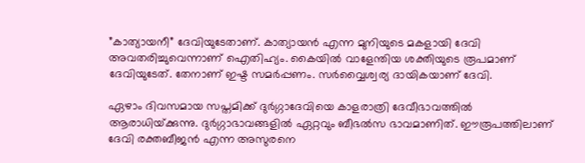”കാത്യായനീ” ദേവിയുടേതാണ്. കാത്യായന്‍ എന്ന മുനിയുടെ മകളായി ദേവി അവതരിച്ചുവെന്നാണ് ഐതിഹ്യം. കൈയില്‍ വാളേന്തിയ ശക്തിയുടെ രൂപമാണ് ദേവിയുടേത്. തേനാണ് ഇഷ്ട സമര്‍പ്പണം. സര്‍വ്വൈശ്വര്യ ദായികയാണ് ദേവി.

ഏഴാം ദിവസമായ സപ്തമിക്ക് ദുര്‍ഗ്ഗാദേവിയെ കാളരാത്രി ദേവീഭാവത്തില്‍ ആരാധിയ്‌ക്കുന്നു. ദുര്‍ഗ്ഗാഭാവങ്ങളില്‍ ഏറ്റവും ബീഭല്‍സ ഭാവമാണിത്. ഈരൂപത്തിലാണ് ദേവി രക്തബീജന്‍ എന്ന അസുരനെ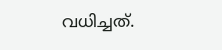വധിച്ചത്.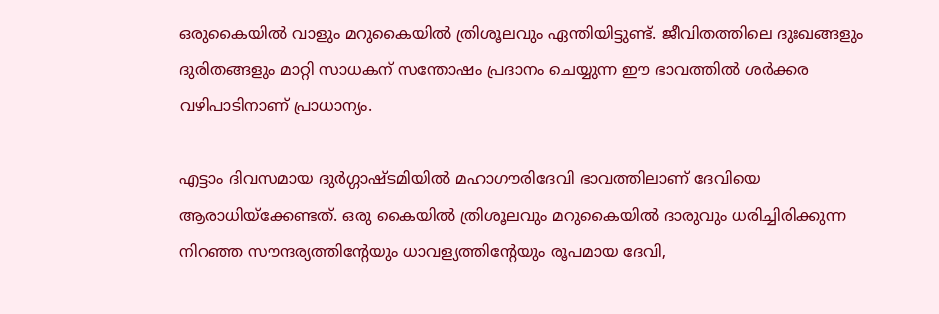ഒരുകൈയില്‍ വാളും മറുകൈയില്‍ ത്രിശൂലവും ഏന്തിയിട്ടുണ്ട്. ജീവിതത്തിലെ ദുഃഖങ്ങളും ദുരിതങ്ങളും മാറ്റി സാധകന് സന്തോഷം പ്രദാനം ചെയ്യുന്ന ഈ ഭാവത്തില്‍ ശര്‍ക്കര വഴിപാടിനാണ് പ്രാധാന്യം.

എട്ടാം ദിവസമായ ദുര്‍ഗ്ഗാഷ്ടമിയില്‍ മഹാഗൗരിദേവി ഭാവത്തിലാണ് ദേവിയെ ആരാധിയ്‌ക്കേണ്ടത്. ഒരു കൈയില്‍ ത്രിശൂലവും മറുകൈയില്‍ ദാരുവും ധരിച്ചിരിക്കുന്ന നിറഞ്ഞ സൗന്ദര്യത്തിന്റേയും ധാവള്യത്തിന്റേയും രൂപമായ ദേവി,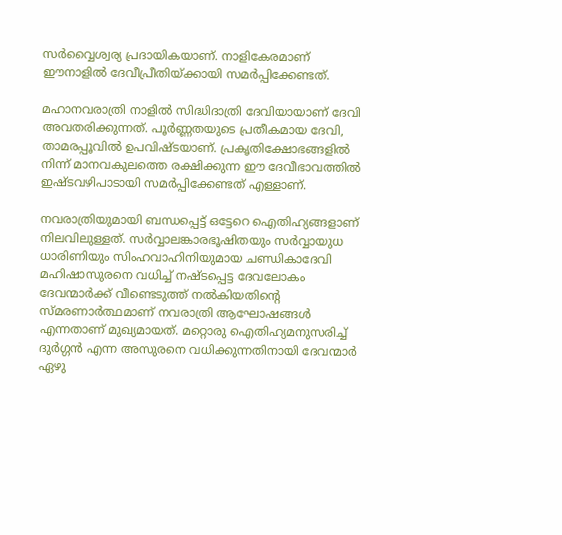സര്‍വ്വൈശ്വര്യ പ്രദായികയാണ്. നാളികേരമാണ് ഈനാളില്‍ ദേവീപ്രീതിയ്‌ക്കായി സമര്‍പ്പിക്കേണ്ടത്.

മഹാനവരാത്രി നാളില്‍ സിദ്ധിദാത്രി ദേവിയായാണ് ദേവി അവതരിക്കുന്നത്. പൂര്‍ണ്ണതയുടെ പ്രതീകമായ ദേവി, താമരപ്പൂവില്‍ ഉപവിഷ്ടയാണ്. പ്രകൃതിക്ഷോഭങ്ങളില്‍ നിന്ന് മാനവകുലത്തെ രക്ഷിക്കുന്ന ഈ ദേവീഭാവത്തില്‍ ഇഷ്ടവഴിപാടായി സമര്‍പ്പിക്കേണ്ടത് എള്ളാണ്.

നവരാത്രിയുമായി ബന്ധപ്പെട്ട് ഒട്ടേറെ ഐതിഹ്യങ്ങളാണ് നിലവിലുള്ളത്. സര്‍വ്വാലങ്കാരഭൂഷിതയും സര്‍വ്വായുധ ധാരിണിയും സിംഹവാഹിനിയുമായ ചണ്ഡികാദേവി മഹിഷാസുരനെ വധിച്ച് നഷ്ടപ്പെട്ട ദേവലോകം ദേവന്മാര്‍ക്ക് വീണ്ടെടുത്ത് നല്‍കിയതിന്റെ സ്മരണാര്‍ത്ഥമാണ് നവരാത്രി ആഘോഷങ്ങള്‍ എന്നതാണ് മുഖ്യമായത്. മറ്റൊരു ഐതിഹ്യമനുസരിച്ച് ദുര്‍ഗ്ഗന്‍ എന്ന അസുരനെ വധിക്കുന്നതിനായി ദേവന്മാര്‍ ഏഴു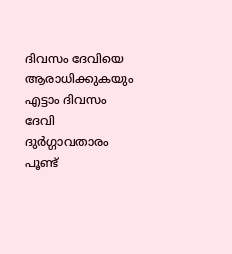ദിവസം ദേവിയെ ആരാധിക്കുകയും എട്ടാം ദിവസം ദേവി ദുര്‍ഗ്ഗാവതാരം പൂണ്ട്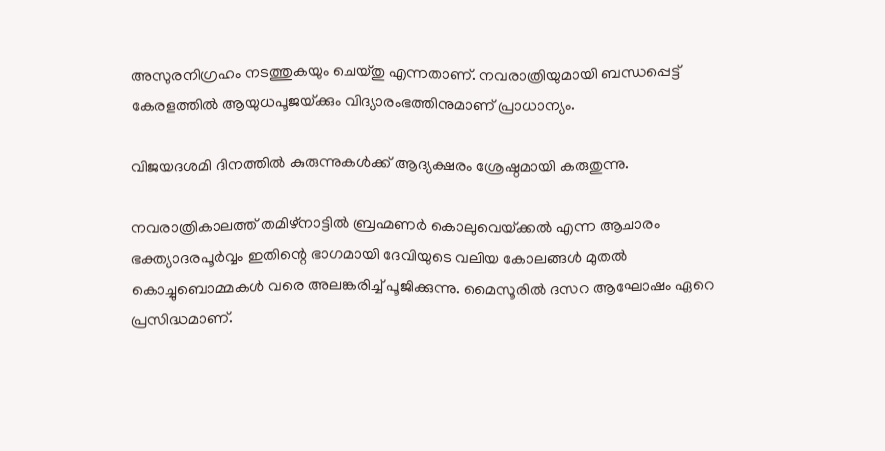അസുരനിഗ്രഹം നടത്തുകയും ചെയ്തു എന്നതാണ്. നവരാത്രിയുമായി ബന്ധപ്പെട്ട് കേരളത്തില്‍ ആയുധപൂജയ്‌ക്കും വിദ്യാരംഭത്തിനുമാണ് പ്രാധാന്യം.

വിജയദശമി ദിനത്തില്‍ കുരുന്നുകള്‍ക്ക് ആദ്യക്ഷരം ശ്രേഷ്ഠമായി കരുതുന്നു.

നവരാത്രികാലത്ത് തമിഴ്നാട്ടില്‍ ബ്രഹ്മണര്‍ കൊലുവെയ്‌ക്കല്‍ എന്ന ആചാരം ഭക്ത്യാദരപൂര്‍വ്വം ഇതിന്റെ ഭാഗമായി ദേവിയുടെ വലിയ കോലങ്ങള്‍ മുതല്‍ കൊച്ചുബൊമ്മകള്‍ വരെ അലങ്കരിച്ച് പൂജിക്കുന്നു. മൈസൂരില്‍ ദസറ ആഘോഷം ഏറെ പ്രസിദ്ധമാണ്.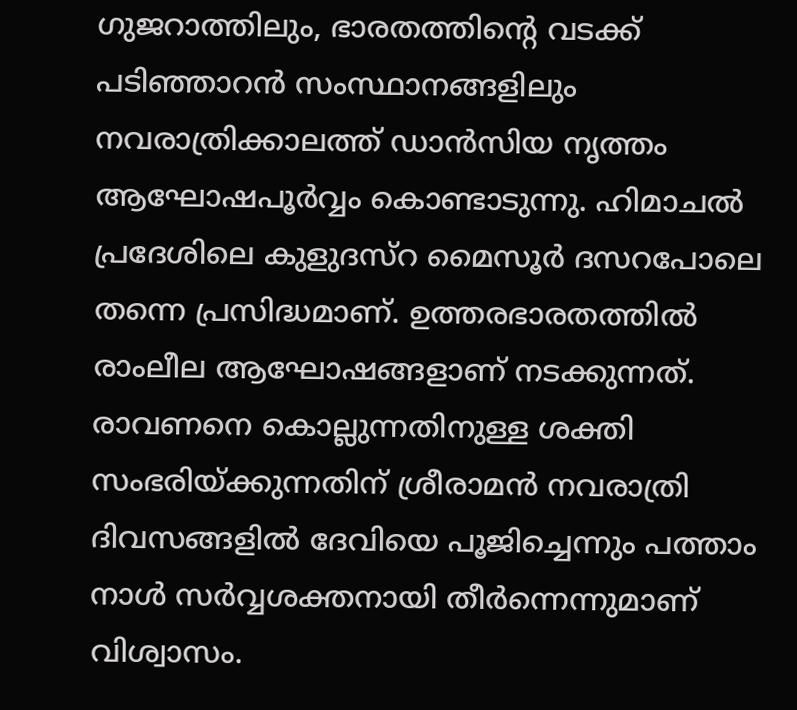ഗുജറാത്തിലും, ഭാരതത്തിന്റെ വടക്ക് പടിഞ്ഞാറന്‍ സംസ്ഥാനങ്ങളിലും നവരാത്രിക്കാലത്ത് ഡാന്‍സിയ നൃത്തം ആഘോഷപൂര്‍വ്വം കൊണ്ടാടുന്നു. ഹിമാചല്‍ പ്രദേശിലെ കുളുദസ്റ മൈസൂര്‍ ദസറപോലെ തന്നെ പ്രസിദ്ധമാണ്. ഉത്തരഭാരതത്തില്‍ രാംലീല ആഘോഷങ്ങളാണ് നടക്കുന്നത്. രാവണനെ കൊല്ലുന്നതിനുള്ള ശക്തി സംഭരിയ്‌ക്കുന്നതിന് ശ്രീരാമന്‍ നവരാത്രി ദിവസങ്ങളില്‍ ദേവിയെ പൂജിച്ചെന്നും പത്താം നാള്‍ സര്‍വ്വശക്തനായി തീര്‍ന്നെന്നുമാണ് വിശ്വാസം.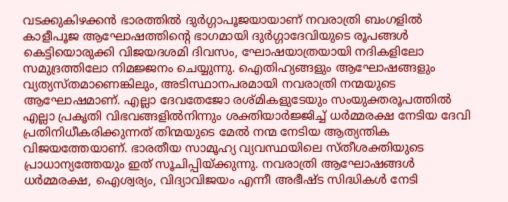വടക്കുകിഴക്കന്‍ ഭാരത്തില്‍ ദുര്‍ഗ്ഗാപൂജയായാണ് നവരാത്രി ബംഗളില്‍ കാളീപൂജ ആഘോഷത്തിന്റെ ഭാഗമായി ദുര്‍ഗ്ഗാദേവിയുടെ രൂപങ്ങള്‍ കെട്ടിയൊരുക്കി വിജയദശമി ദിവസം, ഘോഷയാത്രയായി നദികളിലോ സമുദ്രത്തിലോ നിമജ്ജനം ചെയ്യുന്നു. ഐതിഹ്യങ്ങളും ആഘോഷങ്ങളും വ്യത്യസ്തമാണെങ്കിലും, അടിസ്ഥാനപരമായി നവരാത്രി നന്മയുടെ ആഘോഷമാണ്. എല്ലാ ദേവതേജോ രശ്മികളുടേയും സംയുക്തരൂപത്തില്‍ എല്ലാ പ്രകൃതി വിഭവങ്ങളില്‍നിന്നും ശക്തിയാര്‍ജ്ജിച്ച് ധര്‍മ്മരക്ഷ നേടിയ ദേവി പ്രതിനിധീകരിക്കുന്നത് തിന്മയുടെ മേല്‍ നന്മ നേടിയ ആത്യന്തിക വിജയത്തേയാണ്. ഭാരതീയ സാമൂഹ്യ വ്യവസ്ഥയിലെ സ്തീശക്തിയുടെ പ്രാധാന്യത്തേയും ഇത് സൂചിപ്പിയ്‌ക്കുന്നു. നവരാത്രി ആഘോഷങ്ങള്‍ ധര്‍മ്മരക്ഷ, ഐശ്വര്യം, വിദ്യാവിജയം എന്നീ അഭീഷ്ട സിദ്ധികള്‍ നേടി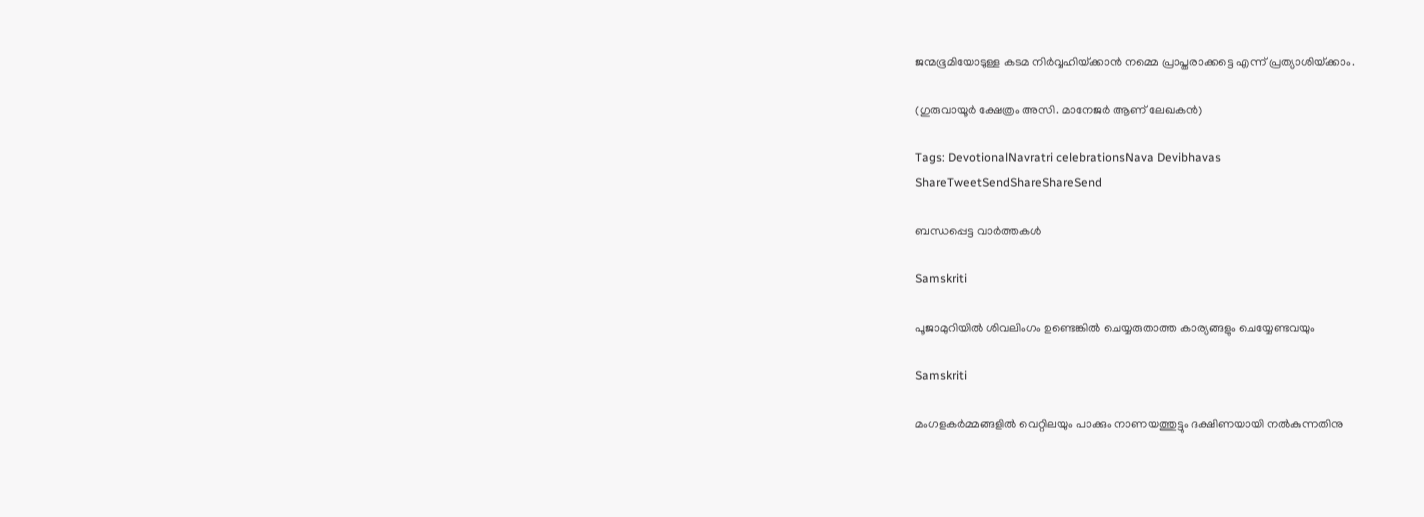ജന്മഭൂമിയോടുള്ള കടമ നിര്‍വ്വഹിയ്‌ക്കാന്‍ നമ്മെ പ്രാപ്തരാക്കട്ടെ എന്ന് പ്രത്യാശിയ്‌ക്കാം.

(ഗുരുവായൂര്‍ ക്ഷേത്രം അസി. മാനേജര്‍ ആണ് ലേഖകന്‍)

Tags: DevotionalNavratri celebrationsNava Devibhavas
ShareTweetSendShareShareSend

ബന്ധപ്പെട്ട വാര്‍ത്തകള്‍

Samskriti

പൂജാമുറിയില്‍ ശിവലിംഗം ഉണ്ടെങ്കില്‍ ചെയ്യരുതാത്ത കാര്യങ്ങളും ചെയ്യേണ്ടവയും

Samskriti

മംഗളകർമ്മങ്ങളില്‍ വെറ്റിലയും പാക്കും നാണയത്തുട്ടും ദക്ഷിണയായി നല്‍കുന്നതിനു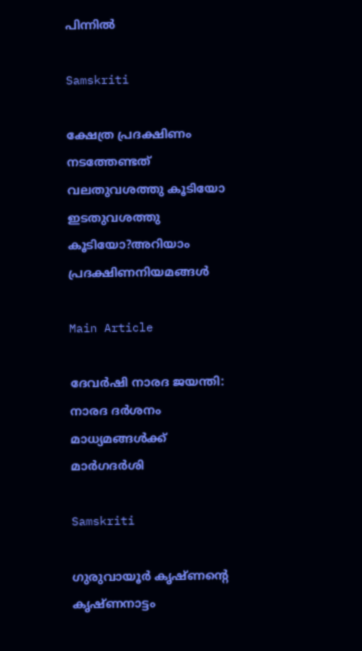പിന്നില്‍

Samskriti

ക്ഷേത്ര പ്രദക്ഷിണം നടത്തേണ്ടത് വലതുവശത്തു കൂടിയോ ഇടതുവശത്തു കൂടിയോ?അറിയാം പ്രദക്ഷിണനിയമങ്ങള്‍

Main Article

ദേവര്‍ഷി നാരദ ജയന്തി: നാരദ ദര്‍ശനം മാധ്യമങ്ങള്‍ക്ക് മാര്‍ഗദര്‍ശി

Samskriti

ഗുരുവായൂര്‍ കൃഷ്ണന്റെ കൃഷ്ണനാട്ടം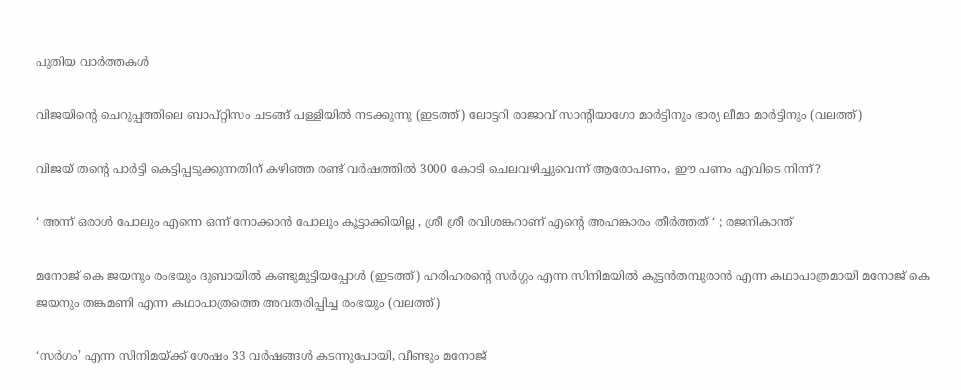പുതിയ വാര്‍ത്തകള്‍

വിജയിന്‍റെ ചെറുപ്പത്തിലെ ബാപ്റ്റിസം ചടങ്ങ് പള്ളിയില്‍ നടക്കുന്നു (ഇടത്ത്) ലോട്ടറി രാജാവ് സാന്‍റിയാഗോ മാര്‍ട്ടിനും ഭാര്യ ലീമാ മാര്‍ട്ടിനും (വലത്ത്)

വിജയ് തന്റെ പാര്‍ട്ടി കെട്ടിപ്പടുക്കുന്നതിന് കഴിഞ്ഞ രണ്ട് വര്‍ഷത്തില്‍ 3000 കോടി ചെലവഴിച്ചുവെന്ന് ആരോപണം, ഈ പണം എവിടെ നിന്ന്?

‘ അന്ന് ഒരാൾ പോലും എന്നെ ഒന്ന് നോക്കാൻ പോലും കൂട്ടാക്കിയില്ല , ശ്രീ ശ്രീ രവിശങ്കറാണ് എന്റെ അഹങ്കാരം തീർത്തത് ‘ ; രജനികാന്ത്

മനോജ് കെ ജയനും രംഭയും ദുബായില്‍ കണ്ടുമുട്ടിയപ്പോള്‍ (ഇടത്ത്) ഹരിഹരന്‍റെ സര്‍ഗ്ഗം എന്ന സിനിമയില്‍ കുട്ടന്‍തമ്പുരാന്‍ എന്ന കഥാപാത്രമായി മനോജ് കെ ജയനും തങ്കമണി എന്ന കഥാപാത്രത്തെ അവതരിപ്പിച്ച രംഭയും (വലത്ത്)

‘സര്‍ഗം’ എന്ന സിനിമയ്‌ക്ക് ശേഷം 33 വർഷങ്ങൾ കടന്നുപോയി, വീണ്ടും മനോജ്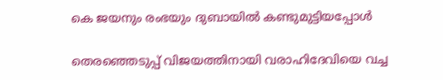കെ ജയനും രംഭയും ദുബായില്‍ കണ്ടുമുട്ടിയപ്പോള്‍

തെരഞ്ഞെടുപ്പ് വിജയത്തിനായി വരാഹിദേവിയെ വച്ച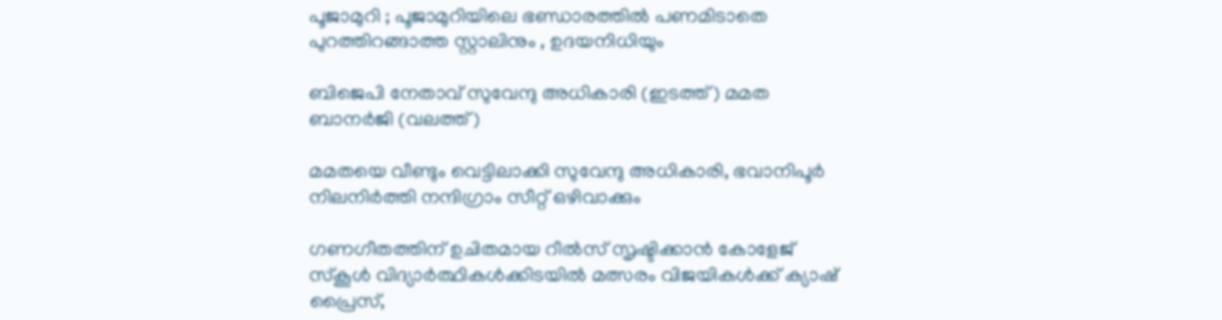പൂജാമുറി ; പൂജാമുറിയിലെ ഭണ്ഡാരത്തിൽ പണമിടാതെ പുറത്തിറങ്ങാത്ത സ്റ്റാലിനും , ഉദയനിധിയും

ബിജെപി നേതാവ് സുവേന്ദു അധികാരി (ഇടത്ത്) മമത ബാനര്‍ജി (വലത്ത്)

മമതയെ വീണ്ടും വെട്ടിലാക്കി സുവേന്ദു അധികാരി, ഭവാനിപൂര്‍ നിലനിര്‍ത്തി നന്ദിഗ്രാം സീറ്റ് ഒഴിവാക്കും

ഗണഗീതത്തിന് ഉചിതമായ റീല്‍സ് സൃഷ്ടിക്കാന്‍ കോളേജ് സ്കൂള്‍ വിദ്യാര്‍ത്ഥികള്‍ക്കിടയില്‍ മത്സരം വിജയികള്‍ക്ക് ക്യാഷ് പ്രൈസ്,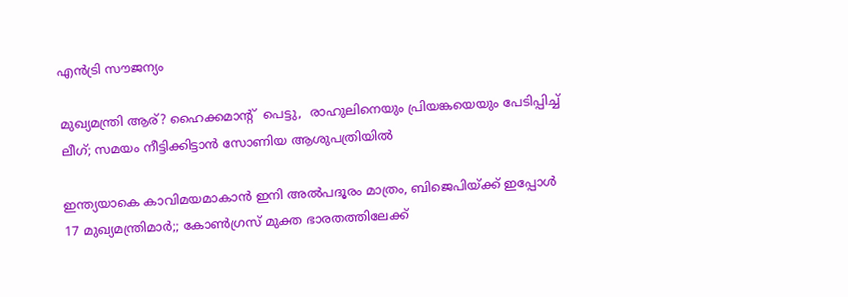എന്‍ട്രി സൗജന്യം

മുഖ്യമന്ത്രി ആര്? ഹൈക്കമാന്‍റ്  പെട്ടു,  രാഹുലിനെയും പ്രിയങ്കയെയും പേടിപ്പിച്ച്  ലീഗ്; സമയം നീട്ടിക്കിട്ടാന്‍ സോണിയ ആശുപത്രിയില്‍

ഇന്ത്യയാകെ കാവിമയമാകാന്‍ ഇനി അല്‍പദൂരം മാത്രം, ബിജെപിയ്‌ക്ക് ഇപ്പോള്‍ 17 മുഖ്യമന്ത്രിമാര്‍;; കോണ്‍ഗ്രസ് മുക്ത ഭാരതത്തിലേക്ക്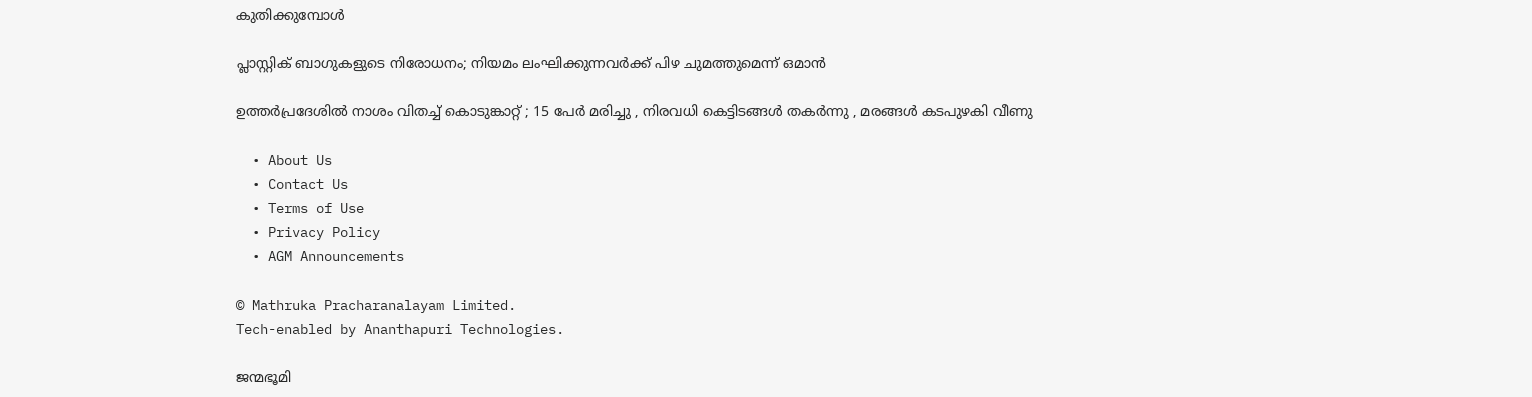കുതിക്കുമ്പോള്‍

പ്ലാസ്റ്റിക് ബാഗുകളുടെ നിരോധനം; നിയമം ലംഘിക്കുന്നവർക്ക് പിഴ ചുമത്തുമെന്ന് ഒമാൻ

ഉത്തർപ്രദേശിൽ നാശം വിതച്ച് കൊടുങ്കാറ്റ് ; 15 പേർ മരിച്ചു , നിരവധി കെട്ടിടങ്ങൾ തകർന്നു , മരങ്ങൾ കടപുഴകി വീണു

  • About Us
  • Contact Us
  • Terms of Use
  • Privacy Policy
  • AGM Announcements

© Mathruka Pracharanalayam Limited.
Tech-enabled by Ananthapuri Technologies.

ജന്മഭൂമി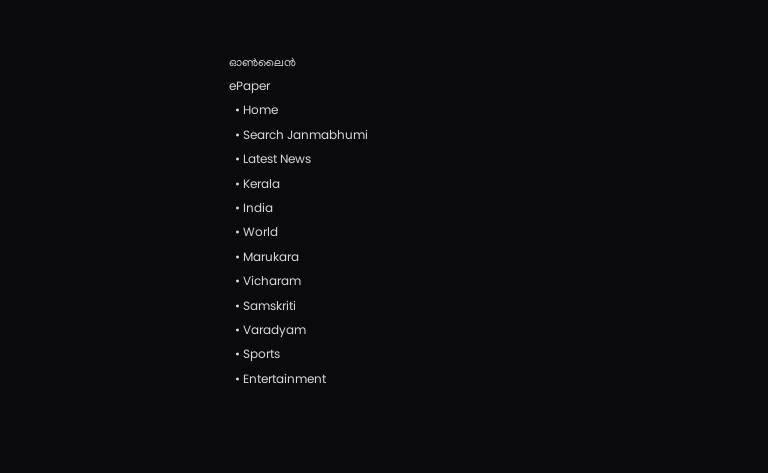ഓണ്‍ലൈന്‍
ePaper
  • Home
  • Search Janmabhumi
  • Latest News
  • Kerala
  • India
  • World
  • Marukara
  • Vicharam
  • Samskriti
  • Varadyam
  • Sports
  • Entertainment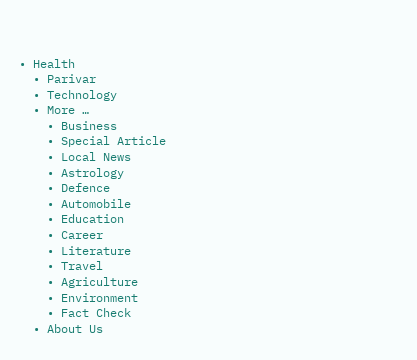• Health
  • Parivar
  • Technology
  • More …
    • Business
    • Special Article
    • Local News
    • Astrology
    • Defence
    • Automobile
    • Education
    • Career
    • Literature
    • Travel
    • Agriculture
    • Environment
    • Fact Check
  • About Us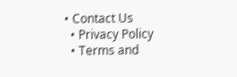• Contact Us
  • Privacy Policy
  • Terms and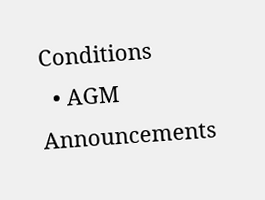Conditions
  • AGM Announcements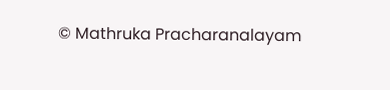© Mathruka Pracharanalayam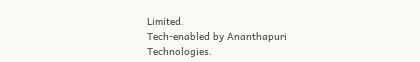Limited.
Tech-enabled by Ananthapuri Technologies.